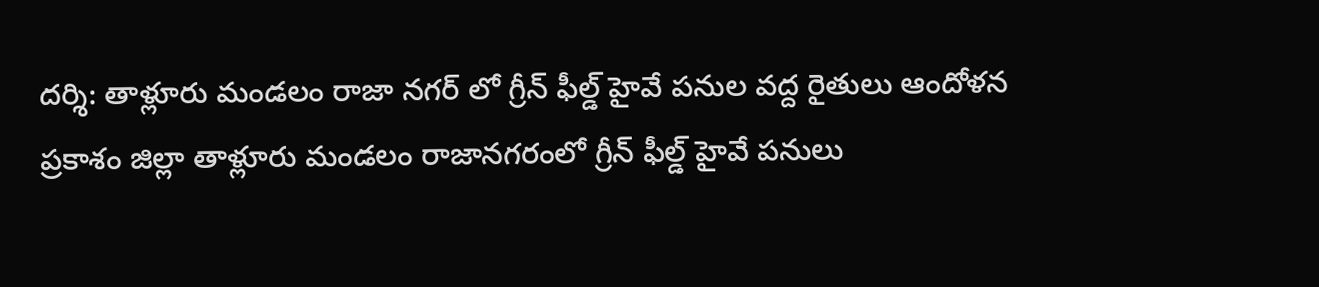దర్శి: తాళ్లూరు మండలం రాజా నగర్ లో గ్రీన్ ఫీల్డ్ హైవే పనుల వద్ద రైతులు ఆందోళన
ప్రకాశం జిల్లా తాళ్లూరు మండలం రాజానగరంలో గ్రీన్ ఫీల్డ్ హైవే పనులు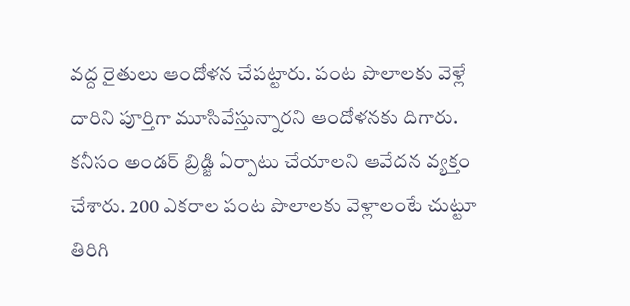వద్ద రైతులు ఆందోళన చేపట్టారు. పంట పొలాలకు వెళ్లే దారిని పూర్తిగా మూసివేస్తున్నారని ఆందోళనకు దిగారు. కనీసం అండర్ బ్రిడ్జి ఏర్పాటు చేయాలని ఆవేదన వ్యక్తం చేశారు. 200 ఎకరాల పంట పొలాలకు వెళ్లాలంటే చుట్టూ తిరిగి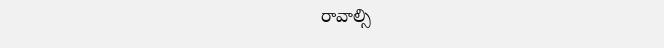రావాల్సి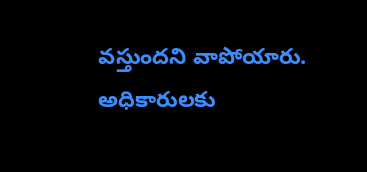వస్తుందని వాపోయారు. అధికారులకు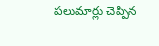పలుమార్లు చెప్పిన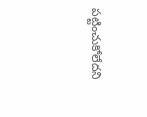పట్టించుకోలేదని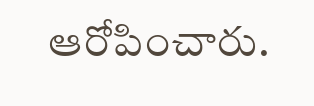ఆరోపించారు.